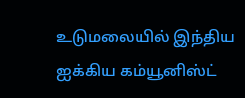உடுமலையில் இந்திய ஐக்கிய கம்யூனிஸ்ட்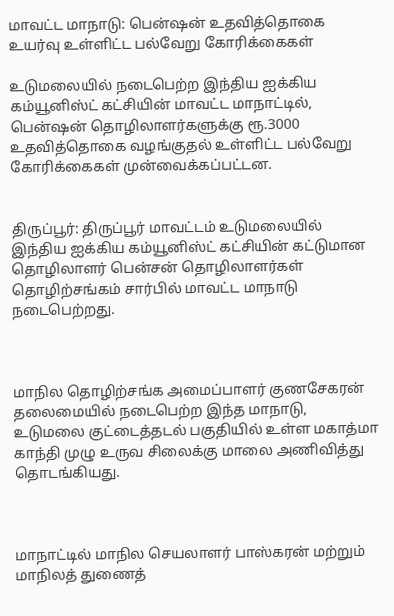மாவட்ட மாநாடு: பென்ஷன் உதவித்தொகை உயர்வு உள்ளிட்ட பல்வேறு கோரிக்கைகள்

உடுமலையில் நடைபெற்ற இந்திய ஐக்கிய கம்யூனிஸ்ட் கட்சியின் மாவட்ட மாநாட்டில், பென்ஷன் தொழிலாளர்களுக்கு ரூ.3000 உதவித்தொகை வழங்குதல் உள்ளிட்ட பல்வேறு கோரிக்கைகள் முன்வைக்கப்பட்டன.


திருப்பூர்: திருப்பூர் மாவட்டம் உடுமலையில் இந்திய ஐக்கிய கம்யூனிஸ்ட் கட்சியின் கட்டுமான தொழிலாளர் பென்சன் தொழிலாளர்கள் தொழிற்சங்கம் சார்பில் மாவட்ட மாநாடு நடைபெற்றது.



மாநில தொழிற்சங்க அமைப்பாளர் குணசேகரன் தலைமையில் நடைபெற்ற இந்த மாநாடு, உடுமலை குட்டைத்தடல் பகுதியில் உள்ள மகாத்மா காந்தி முழு உருவ சிலைக்கு மாலை அணிவித்து தொடங்கியது.



மாநாட்டில் மாநில செயலாளர் பாஸ்கரன் மற்றும் மாநிலத் துணைத்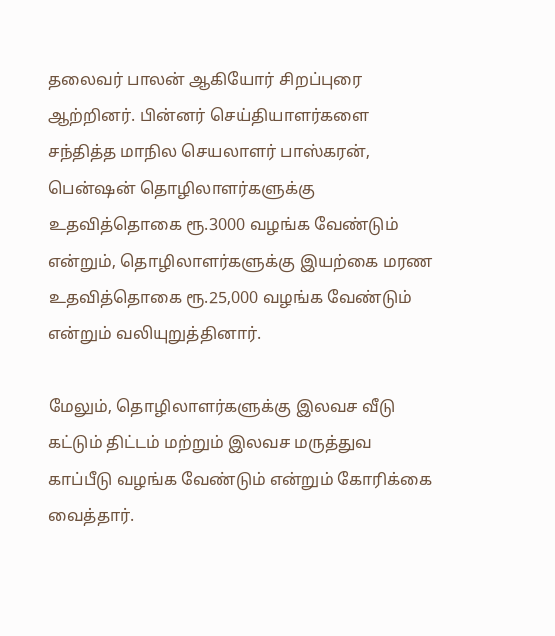தலைவர் பாலன் ஆகியோர் சிறப்புரை ஆற்றினர். பின்னர் செய்தியாளர்களை சந்தித்த மாநில செயலாளர் பாஸ்கரன், பென்ஷன் தொழிலாளர்களுக்கு உதவித்தொகை ரூ.3000 வழங்க வேண்டும் என்றும், தொழிலாளர்களுக்கு இயற்கை மரண உதவித்தொகை ரூ.25,000 வழங்க வேண்டும் என்றும் வலியுறுத்தினார்.

மேலும், தொழிலாளர்களுக்கு இலவச வீடு கட்டும் திட்டம் மற்றும் இலவச மருத்துவ காப்பீடு வழங்க வேண்டும் என்றும் கோரிக்கை வைத்தார்.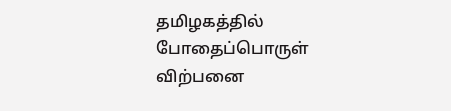தமிழகத்தில் போதைப்பொருள் விற்பனை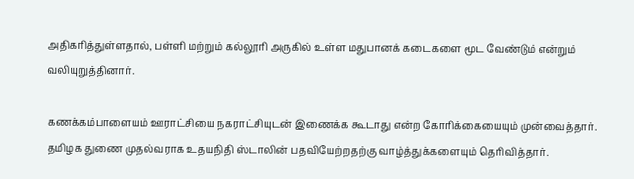அதிகரித்துள்ளதால், பள்ளி மற்றும் கல்லூரி அருகில் உள்ள மதுபானக் கடைகளை மூட வேண்டும் என்றும் வலியுறுத்தினார்.

கணக்கம்பாளையம் ஊராட்சியை நகராட்சியுடன் இணைக்க கூடாது என்ற கோரிக்கையையும் முன்வைத்தார். தமிழக துணை முதல்வராக உதயநிதி ஸ்டாலின் பதவியேற்றதற்கு வாழ்த்துக்களையும் தெரிவித்தார்.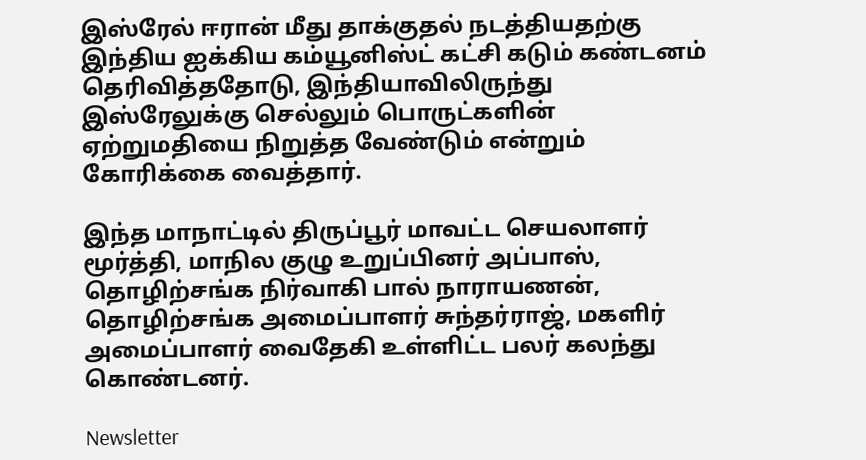இஸ்ரேல் ஈரான் மீது தாக்குதல் நடத்தியதற்கு இந்திய ஐக்கிய கம்யூனிஸ்ட் கட்சி கடும் கண்டனம் தெரிவித்ததோடு, இந்தியாவிலிருந்து இஸ்ரேலுக்கு செல்லும் பொருட்களின் ஏற்றுமதியை நிறுத்த வேண்டும் என்றும் கோரிக்கை வைத்தார்.

இந்த மாநாட்டில் திருப்பூர் மாவட்ட செயலாளர் மூர்த்தி, மாநில குழு உறுப்பினர் அப்பாஸ், தொழிற்சங்க நிர்வாகி பால் நாராயணன், தொழிற்சங்க அமைப்பாளர் சுந்தர்ராஜ், மகளிர் அமைப்பாளர் வைதேகி உள்ளிட்ட பலர் கலந்து கொண்டனர்.

Newsletter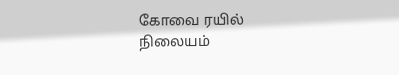கோவை ரயில் நிலையம்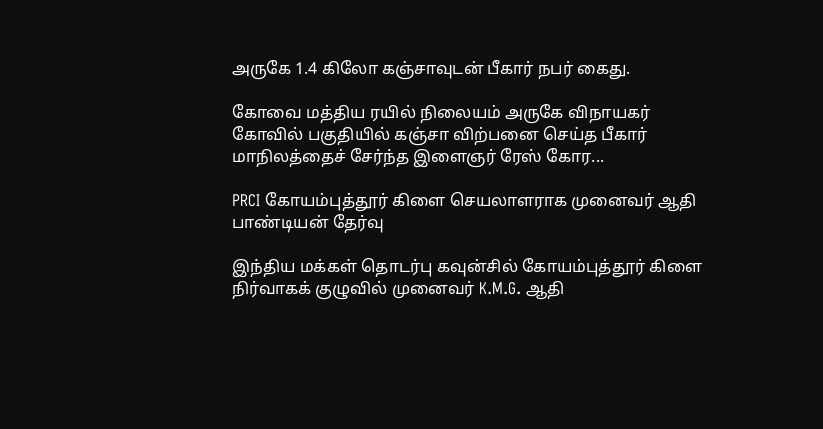அருகே 1.4 கிலோ கஞ்சாவுடன் பீகார் நபர் கைது.

கோவை மத்திய ரயில் நிலையம் அருகே விநாயகர் கோவில் பகுதியில் கஞ்சா விற்பனை செய்த பீகார் மாநிலத்தைச் சேர்ந்த இளைஞர் ரேஸ் கோர...

PRCI கோயம்புத்தூர் கிளை செயலாளராக முனைவர் ஆதி பாண்டியன் தேர்வு

இந்திய மக்கள் தொடர்பு கவுன்சில் கோயம்புத்தூர் கிளை நிர்வாகக் குழுவில் முனைவர் K.M.G. ஆதி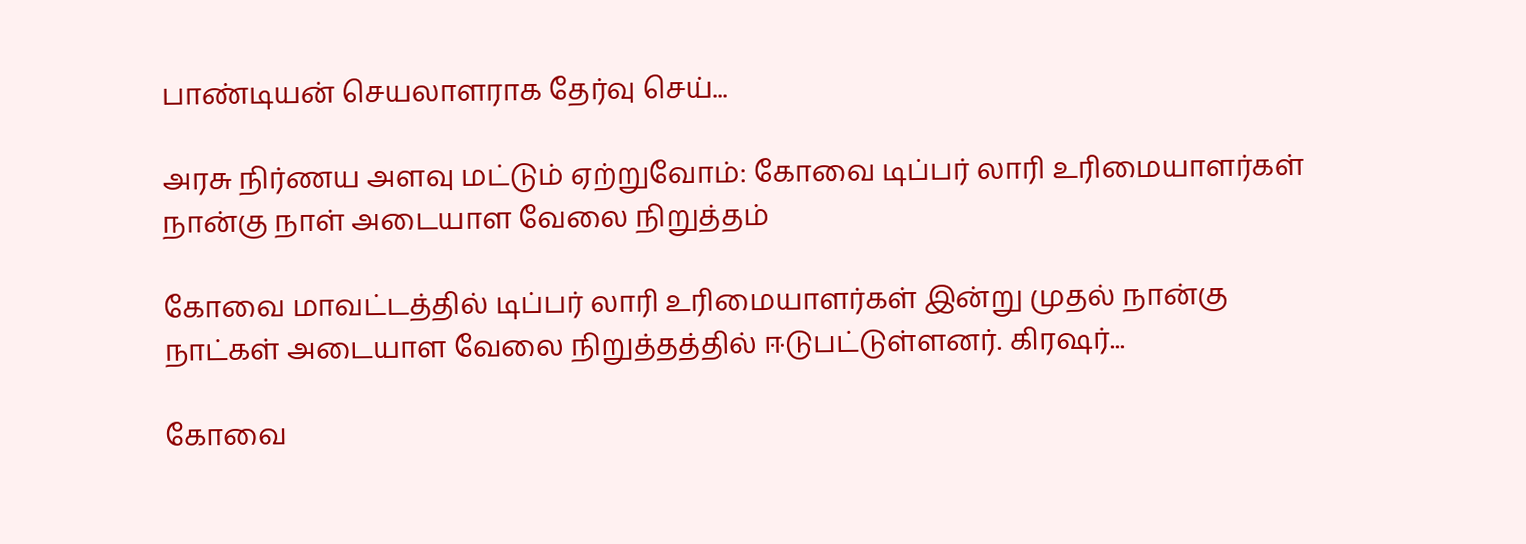பாண்டியன் செயலாளராக தேர்வு செய்...

அரசு நிர்ணய அளவு மட்டும் ஏற்றுவோம்: கோவை டிப்பர் லாரி உரிமையாளர்கள் நான்கு நாள் அடையாள வேலை நிறுத்தம்

கோவை மாவட்டத்தில் டிப்பர் லாரி உரிமையாளர்கள் இன்று முதல் நான்கு நாட்கள் அடையாள வேலை நிறுத்தத்தில் ஈடுபட்டுள்ளனர். கிரஷர்...

கோவை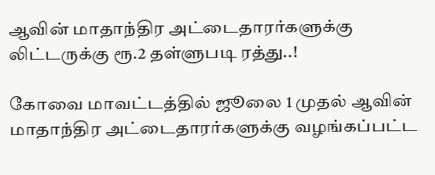ஆவின் மாதாந்திர அட்டைதாரர்களுக்கு லிட்டருக்கு ரூ.2 தள்ளுபடி ரத்து..!

கோவை மாவட்டத்தில் ஜூலை 1 முதல் ஆவின் மாதாந்திர அட்டைதாரர்களுக்கு வழங்கப்பட்ட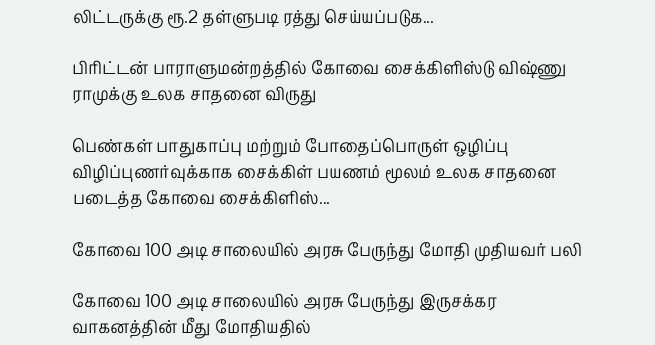லிட்டருக்கு ரூ.2 தள்ளுபடி ரத்து செய்யப்படுக...

பிரிட்டன் பாராளுமன்றத்தில் கோவை சைக்கிளிஸ்டு விஷ்ணு ராமுக்கு உலக சாதனை விருது

பெண்கள் பாதுகாப்பு மற்றும் போதைப்பொருள் ஒழிப்பு விழிப்புணர்வுக்காக சைக்கிள் பயணம் மூலம் உலக சாதனை படைத்த கோவை சைக்கிளிஸ்...

கோவை 100 அடி சாலையில் அரசு பேருந்து மோதி முதியவர் பலி

கோவை 100 அடி சாலையில் அரசு பேருந்து இருசக்கர வாகனத்தின் மீது மோதியதில்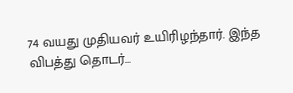74 வயது முதியவர் உயிரிழந்தார். இந்த விபத்து தொடர்...